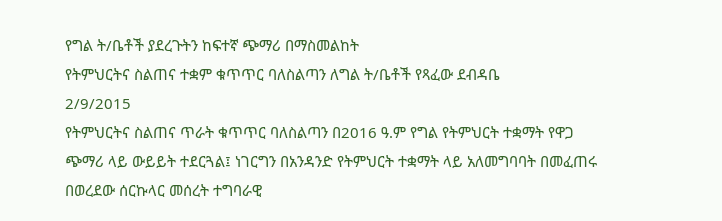የግል ት/ቤቶች ያደረጉትን ከፍተኛ ጭማሪ በማስመልከት
የትምህርትና ስልጠና ተቋም ቁጥጥር ባለስልጣን ለግል ት/ቤቶች የጻፈው ደብዳቤ
2/9/2015
የትምህርትና ስልጠና ጥራት ቁጥጥር ባለስልጣን በ2016 ዓ.ም የግል የትምህርት ተቋማት የዋጋ ጭማሪ ላይ ውይይት ተደርጓል፤ ነገርግን በአንዳንድ የትምህርት ተቋማት ላይ አለመግባባት በመፈጠሩ በወረደው ሰርኩላር መሰረት ተግባራዊ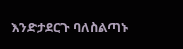እንድታደርጉ ባለስልጣኑ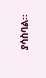ያሳስባል፡፡